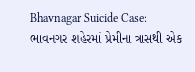Bhavnagar Suicide Case: ભાવનગર શહેરમાં પ્રેમીના ત્રાસથી એક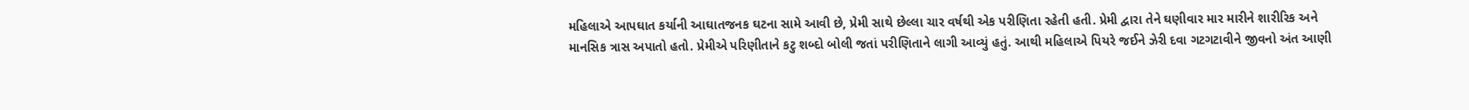મહિલાએ આપઘાત કર્યાની આઘાતજનક ઘટના સામે આવી છે, પ્રેમી સાથે છેલ્લા ચાર વર્ષથી એક પરીણિતા રહેતી હતી. પ્રેમી દ્વારા તેને ઘણીવાર માર મારીને શારીરિક અને માનસિક ત્રાસ અપાતો હતો. પ્રેમીએ પરિણીતાને કટુ શબ્દો બોલી જતાં પરીણિતાને લાગી આવ્યું હતું. આથી મહિલાએ પિયરે જઈને ઝેરી દવા ગટગટાવીને જીવનો અંત આણી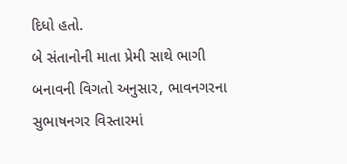દિધો હતો.
બે સંતાનોની માતા પ્રેમી સાથે ભાગી
બનાવની વિગતો અનુસાર, ભાવનગરના સુભાષનગર વિસ્તારમાં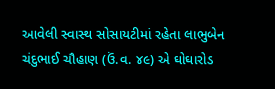આવેલી સ્વાસ્થ સોસાયટીમાં રહેતા લાભુબેન ચંદુભાઈ ચૌહાણ (ઉં.વ. ૪૯) એ ઘોઘારોડ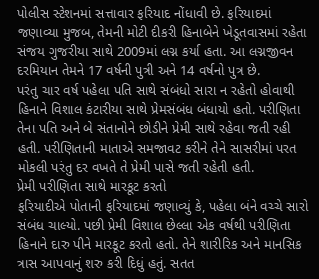પોલીસ સ્ટેશનમાં સત્તાવાર ફરિયાદ નોંધાવી છે. ફરિયાદમાં જણાવ્યા મુજબ, તેમની મોટી દીકરી હિનાબેને ખેડૂતવાસમાં રહેતા સંજય ગુજરીયા સાથે 2009માં લગ્ન કર્યા હતા. આ લગ્નજીવન દરમિયાન તેમને 17 વર્ષની પુત્રી અને 14 વર્ષનો પુત્ર છે.
પરંતુ ચાર વર્ષ પહેલા પતિ સાથે સંબંધો સારા ન રહેતો હોવાથી હિનાને વિશાલ કંટારીયા સાથે પ્રેમસંબંધ બંધાયો હતો. પરીણિતા તેના પતિ અને બે સંતાનોને છોડીને પ્રેમી સાથે રહેવા જતી રહી હતી. પરીણિતાની માતાએ સમજાવટ કરીને તેને સાસરીમાં પરત મોકલી પરંતુ દર વખતે તે પ્રેમી પાસે જતી રહેતી હતી.
પ્રેમી પરીણિતા સાથે મારકૂટ કરતો
ફરિયાદીએ પોતાની ફરિયાદમાં જણાવ્યું કે, પહેલા બંને વચ્ચે સારો સંબંધ ચાલ્યો. પછી પ્રેમી વિશાલ છેલ્લા એક વર્ષથી પરીણિતા હિનાને દારુ પીને મારકૂટ કરતો હતો. તેને શારીરિક અને માનસિક ત્રાસ આપવાનું શરુ કરી દિધું હતું. સતત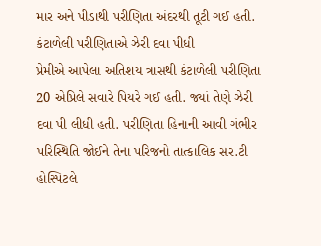માર અને પીડાથી પરીણિતા અંદરથી તૂટી ગઈ હતી.
કંટાળેલી પરીણિતાએ ઝેરી દવા પીધી
પ્રેમીએ આપેલા અતિશય ત્રાસથી કંટાળેલી પરીણિતા 20 એપ્રિલે સવારે પિયરે ગઈ હતી. જ્યાં તેણે ઝેરી દવા પી લીધી હતી. પરીણિતા હિનાની આવી ગંભીર પરિસ્થિતિ જોઈને તેના પરિજનો તાત્કાલિક સર.ટી હોસ્પિટલે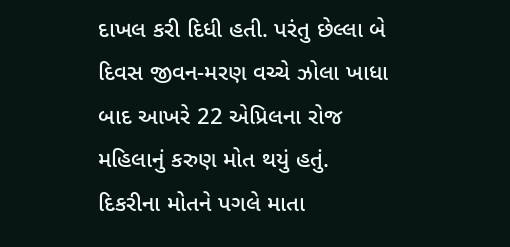દાખલ કરી દિધી હતી. પરંતુ છેલ્લા બે દિવસ જીવન-મરણ વચ્ચે ઝોલા ખાધા બાદ આખરે 22 એપ્રિલના રોજ મહિલાનું કરુણ મોત થયું હતું.
દિકરીના મોતને પગલે માતા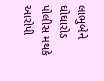લાભુબેને ઘોઘારોડ પોલીસ મથકે આરોપી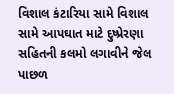વિશાલ કંટારિયા સામે વિશાલ સામે આપઘાત માટે દુષ્પ્રેરણા સહિતની કલમો લગાવીને જેલ પાછળ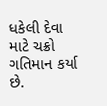ધકેલી દેવા માટે ચક્રો ગતિમાન કર્યા છે.